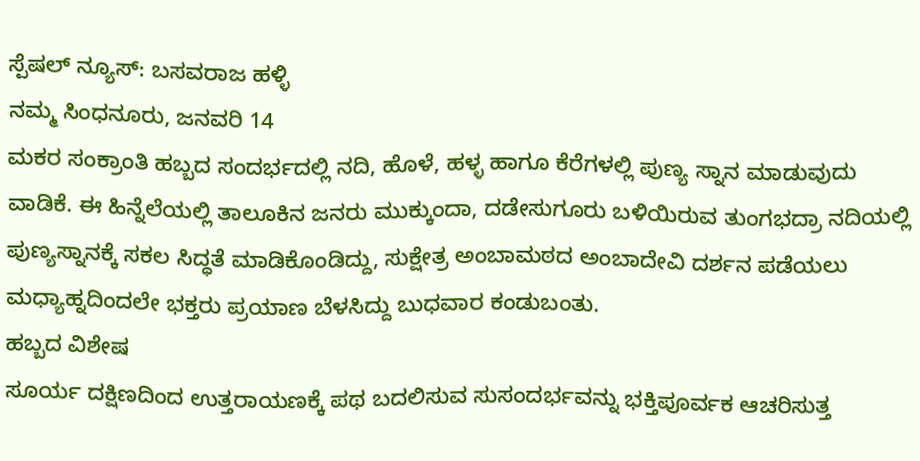ಸ್ಪೆಷಲ್ ನ್ಯೂಸ್: ಬಸವರಾಜ ಹಳ್ಳಿ
ನಮ್ಮ ಸಿಂಧನೂರು, ಜನವರಿ 14
ಮಕರ ಸಂಕ್ರಾಂತಿ ಹಬ್ಬದ ಸಂದರ್ಭದಲ್ಲಿ ನದಿ, ಹೊಳೆ, ಹಳ್ಳ ಹಾಗೂ ಕೆರೆಗಳಲ್ಲಿ ಪುಣ್ಯ ಸ್ನಾನ ಮಾಡುವುದು ವಾಡಿಕೆ. ಈ ಹಿನ್ನೆಲೆಯಲ್ಲಿ ತಾಲೂಕಿನ ಜನರು ಮುಕ್ಕುಂದಾ, ದಡೇಸುಗೂರು ಬಳಿಯಿರುವ ತುಂಗಭದ್ರಾ ನದಿಯಲ್ಲಿ ಪುಣ್ಯಸ್ನಾನಕ್ಕೆ ಸಕಲ ಸಿದ್ಧತೆ ಮಾಡಿಕೊಂಡಿದ್ದು, ಸುಕ್ಷೇತ್ರ ಅಂಬಾಮಠದ ಅಂಬಾದೇವಿ ದರ್ಶನ ಪಡೆಯಲು ಮಧ್ಯಾಹ್ನದಿಂದಲೇ ಭಕ್ತರು ಪ್ರಯಾಣ ಬೆಳಸಿದ್ದು ಬುಧವಾರ ಕಂಡುಬಂತು.
ಹಬ್ಬದ ವಿಶೇಷ
ಸೂರ್ಯ ದಕ್ಷಿಣದಿಂದ ಉತ್ತರಾಯಣಕ್ಕೆ ಪಥ ಬದಲಿಸುವ ಸುಸಂದರ್ಭವನ್ನು ಭಕ್ತಿಪೂರ್ವಕ ಆಚರಿಸುತ್ತ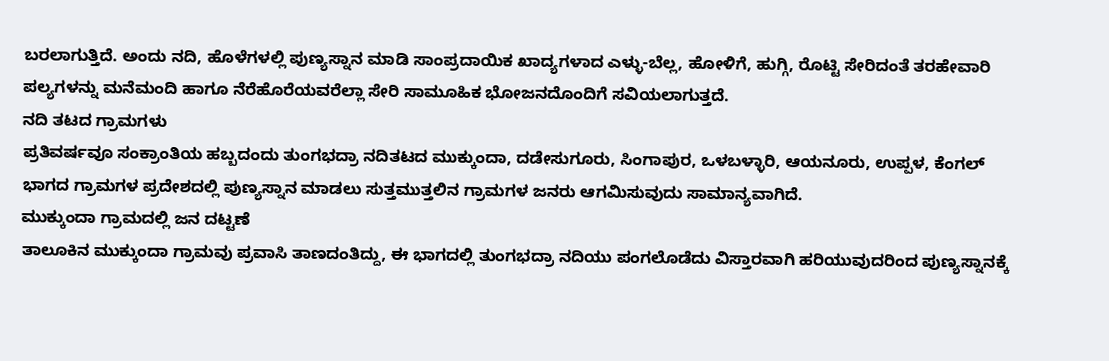ಬರಲಾಗುತ್ತಿದೆ. ಅಂದು ನದಿ, ಹೊಳೆಗಳಲ್ಲಿ ಪುಣ್ಯಸ್ನಾನ ಮಾಡಿ ಸಾಂಪ್ರದಾಯಿಕ ಖಾದ್ಯಗಳಾದ ಎಳ್ಳು-ಬೆಲ್ಲ, ಹೋಳಿಗೆ, ಹುಗ್ಗಿ, ರೊಟ್ಟಿ ಸೇರಿದಂತೆ ತರಹೇವಾರಿ ಪಲ್ಯಗಳನ್ನು ಮನೆಮಂದಿ ಹಾಗೂ ನೆರೆಹೊರೆಯವರೆಲ್ಲಾ ಸೇರಿ ಸಾಮೂಹಿಕ ಭೋಜನದೊಂದಿಗೆ ಸವಿಯಲಾಗುತ್ತದೆ.
ನದಿ ತಟದ ಗ್ರಾಮಗಳು
ಪ್ರತಿವರ್ಷವೂ ಸಂಕ್ರಾಂತಿಯ ಹಬ್ಬದಂದು ತುಂಗಭದ್ರಾ ನದಿತಟದ ಮುಕ್ಕುಂದಾ, ದಡೇಸುಗೂರು, ಸಿಂಗಾಪುರ, ಒಳಬಳ್ಳಾರಿ, ಆಯನೂರು, ಉಪ್ಪಳ, ಕೆಂಗಲ್ ಭಾಗದ ಗ್ರಾಮಗಳ ಪ್ರದೇಶದಲ್ಲಿ ಪುಣ್ಯಸ್ನಾನ ಮಾಡಲು ಸುತ್ತಮುತ್ತಲಿನ ಗ್ರಾಮಗಳ ಜನರು ಆಗಮಿಸುವುದು ಸಾಮಾನ್ಯವಾಗಿದೆ.
ಮುಕ್ಕುಂದಾ ಗ್ರಾಮದಲ್ಲಿ ಜನ ದಟ್ಟಣೆ
ತಾಲೂಕಿನ ಮುಕ್ಕುಂದಾ ಗ್ರಾಮವು ಪ್ರವಾಸಿ ತಾಣದಂತಿದ್ದು, ಈ ಭಾಗದಲ್ಲಿ ತುಂಗಭದ್ರಾ ನದಿಯು ಪಂಗಲೊಡೆದು ವಿಸ್ತಾರವಾಗಿ ಹರಿಯುವುದರಿಂದ ಪುಣ್ಯಸ್ನಾನಕ್ಕೆ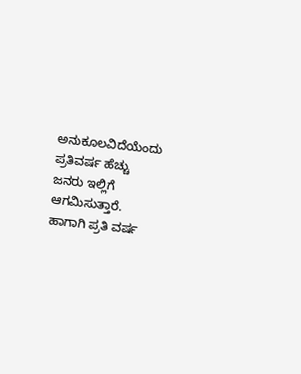ಅನುಕೂಲವಿದೆಯೆಂದು ಪ್ರತಿವರ್ಷ ಹೆಚ್ಚು ಜನರು ಇಲ್ಲಿಗೆ ಆಗಮಿಸುತ್ತಾರೆ. ಹಾಗಾಗಿ ಪ್ರತಿ ವರ್ಷ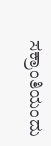ಸಕ್ರಾಂತಿಯಂದು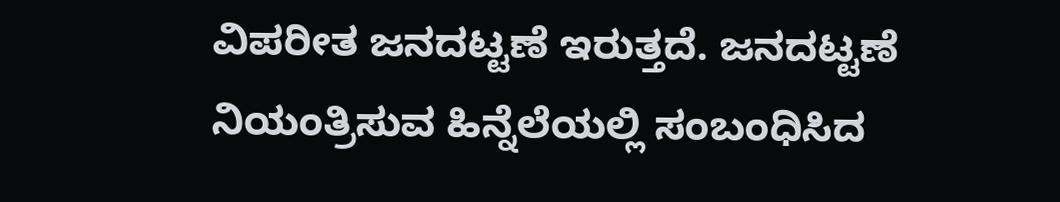ವಿಪರೀತ ಜನದಟ್ಟಣೆ ಇರುತ್ತದೆ. ಜನದಟ್ಟಣೆ ನಿಯಂತ್ರಿಸುವ ಹಿನ್ನೆಲೆಯಲ್ಲಿ ಸಂಬಂಧಿಸಿದ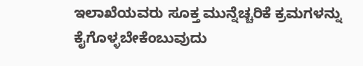ಇಲಾಖೆಯವರು ಸೂಕ್ತ ಮುನ್ನೆಚ್ಚರಿಕೆ ಕ್ರಮಗಳನ್ನು ಕೈಗೊಳ್ಳಬೇಕೆಂಬುವುದು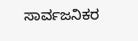ಸಾರ್ವಜನಿಕರ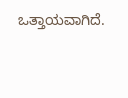ಒತ್ತಾಯವಾಗಿದೆ.